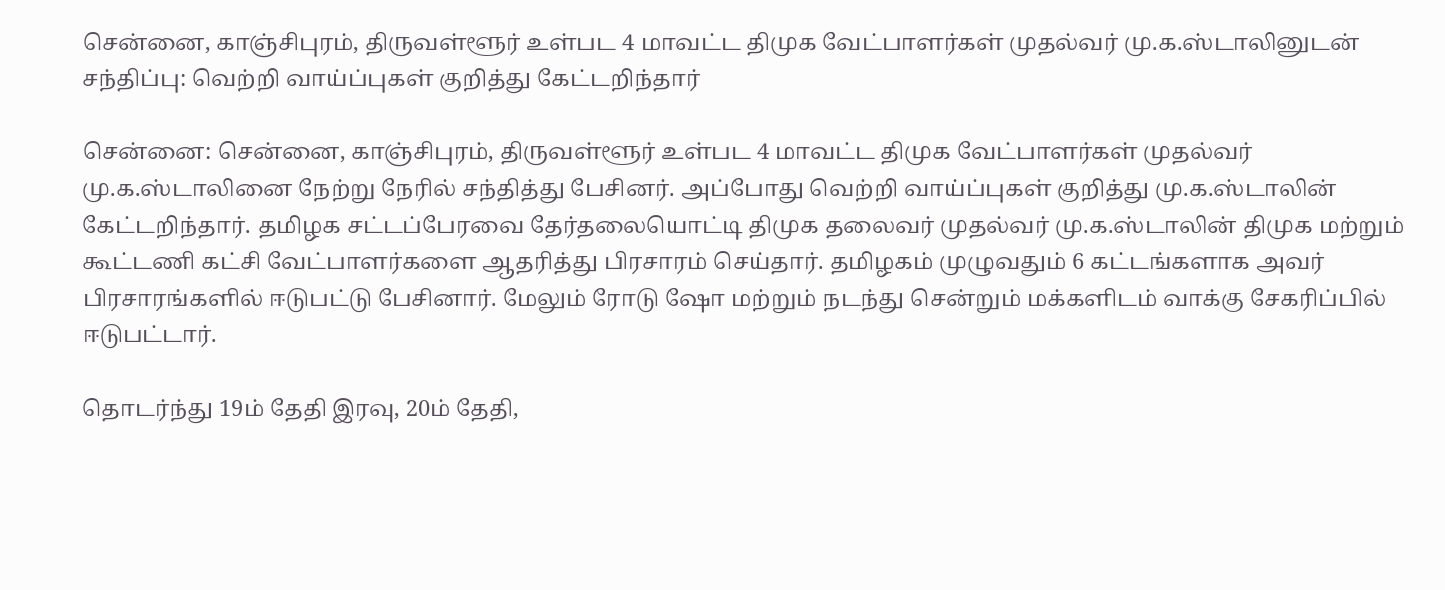சென்னை, காஞ்சிபுரம், திருவள்ளூர் உள்பட 4 மாவட்ட திமுக வேட்பாளர்கள் முதல்வர் மு.க.ஸ்டாலினுடன் சந்திப்பு: வெற்றி வாய்ப்புகள் குறித்து கேட்டறிந்தார்

சென்னை: சென்னை, காஞ்சிபுரம், திருவள்ளூர் உள்பட 4 மாவட்ட திமுக வேட்பாளர்கள் முதல்வர் மு.க.ஸ்டாலினை நேற்று நேரில் சந்தித்து பேசினர். அப்போது வெற்றி வாய்ப்புகள் குறித்து மு.க.ஸ்டாலின் கேட்டறிந்தார். தமிழக சட்டப்பேரவை தேர்தலையொட்டி திமுக தலைவர் முதல்வர் மு.க.ஸ்டாலின் திமுக மற்றும் கூட்டணி கட்சி வேட்பாளர்களை ஆதரித்து பிரசாரம் செய்தார். தமிழகம் முழுவதும் 6 கட்டங்களாக அவர் பிரசாரங்களில் ஈடுபட்டு பேசினார். மேலும் ரோடு ஷோ மற்றும் நடந்து சென்றும் மக்களிடம் வாக்கு சேகரிப்பில் ஈடுபட்டார்.

தொடர்ந்து 19ம் தேதி இரவு, 20ம் தேதி,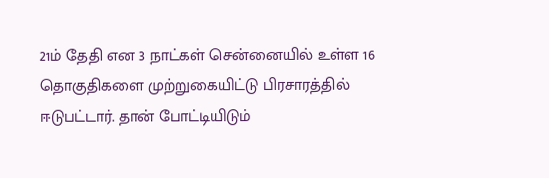21ம் தேதி என 3 நாட்கள் சென்னையில் உள்ள 16 தொகுதிகளை முற்றுகையிட்டு பிரசாரத்தில் ஈடுபட்டார். தான் போட்டியிடும்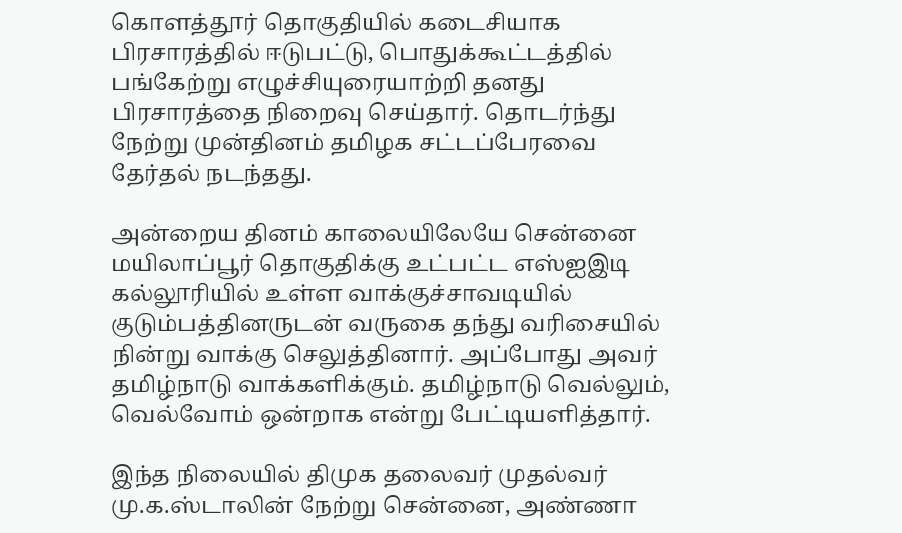கொளத்தூர் தொகுதியில் கடைசியாக பிரசாரத்தில் ஈடுபட்டு, பொதுக்கூட்டத்தில் பங்கேற்று எழுச்சியுரையாற்றி தனது பிரசாரத்தை நிறைவு செய்தார். தொடர்ந்து நேற்று முன்தினம் தமிழக சட்டப்பேரவை தேர்தல் நடந்தது.

அன்றைய தினம் காலையிலேயே சென்னை மயிலாப்பூர் தொகுதிக்கு உட்பட்ட எஸ்ஐஇடி கல்லூரியில் உள்ள வாக்குச்சாவடியில் குடும்பத்தினருடன் வருகை தந்து வரிசையில் நின்று வாக்கு செலுத்தினார். அப்போது அவர் தமிழ்நாடு வாக்களிக்கும். தமிழ்நாடு வெல்லும், வெல்வோம் ஒன்றாக என்று பேட்டியளித்தார்.

இந்த நிலையில் திமுக தலைவர் முதல்வர் மு.க.ஸ்டாலின் நேற்று சென்னை, அண்ணா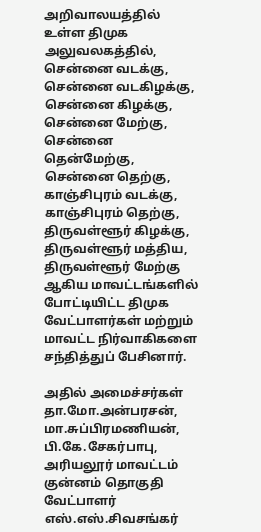அறிவாலயத்தில் உள்ள திமுக அலுவலகத்தில், சென்னை வடக்கு, சென்னை வடகிழக்கு, சென்னை கிழக்கு, சென்னை மேற்கு, சென்னை தென்மேற்கு, சென்னை தெற்கு, காஞ்சிபுரம் வடக்கு, காஞ்சிபுரம் தெற்கு, திருவள்ளூர் கிழக்கு, திருவள்ளூர் மத்திய, திருவள்ளூர் மேற்கு ஆகிய மாவட்டங்களில் போட்டியிட்ட திமுக வேட்பாளர்கள் மற்றும் மாவட்ட நிர்வாகிகளை சந்தித்துப் பேசினார்.

அதில் அமைச்சர்கள் தா.மோ.அன்பரசன், மா.சுப்பிரமணியன், பி.கே.சேகர்பாபு, அரியலூர் மாவட்டம் குன்னம் தொகுதி வேட்பாளர் எஸ்.எஸ்.சிவசங்கர்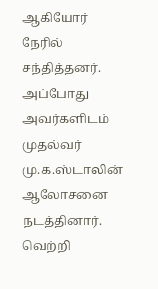ஆகியோர் நேரில் சந்தித்தனர். அப்போது அவர்களிடம் முதல்வர் மு.க.ஸ்டாலின் ஆலோசனை நடத்தினார். வெற்றி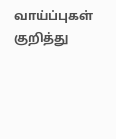வாய்ப்புகள் குறித்து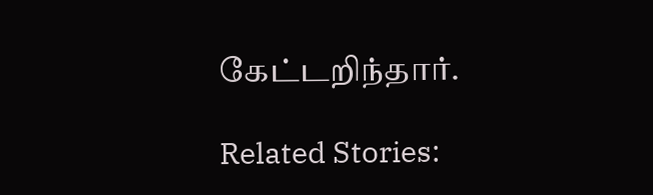கேட்டறிந்தார்.

Related Stories: